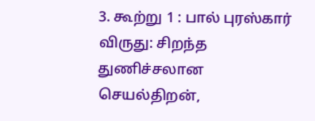3. கூற்று 1 : பால் புரஸ்கார் விருது: சிறந்த துணிச்சலான செயல்திறன்,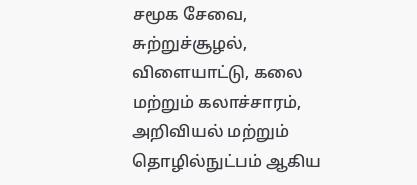சமூக சேவை, சுற்றுச்சூழல், விளையாட்டு, கலை மற்றும் கலாச்சாரம், அறிவியல் மற்றும் தொழில்நுட்பம் ஆகிய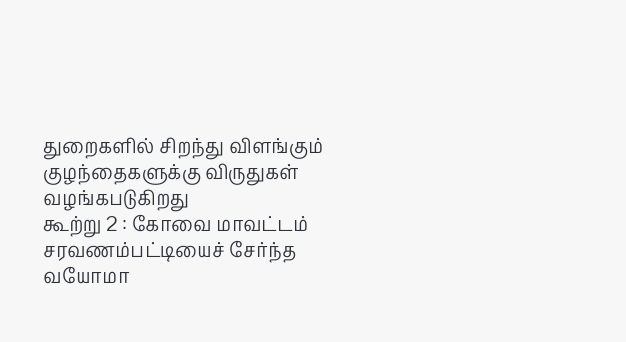துறைகளில் சிறந்து விளங்கும் குழந்தைகளுக்கு விருதுகள் வழங்கபடுகிறது
கூற்று 2 : கோவை மாவட்டம் சரவணம்பட்டியைச் சேர்ந்த வயோமா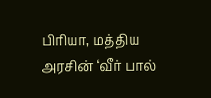பிரியா, மத்திய அரசின் ‘வீர் பால்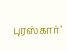புரஸ்கார்’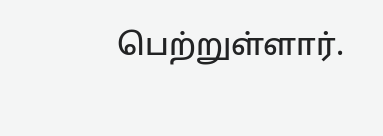பெற்றுள்ளார்.